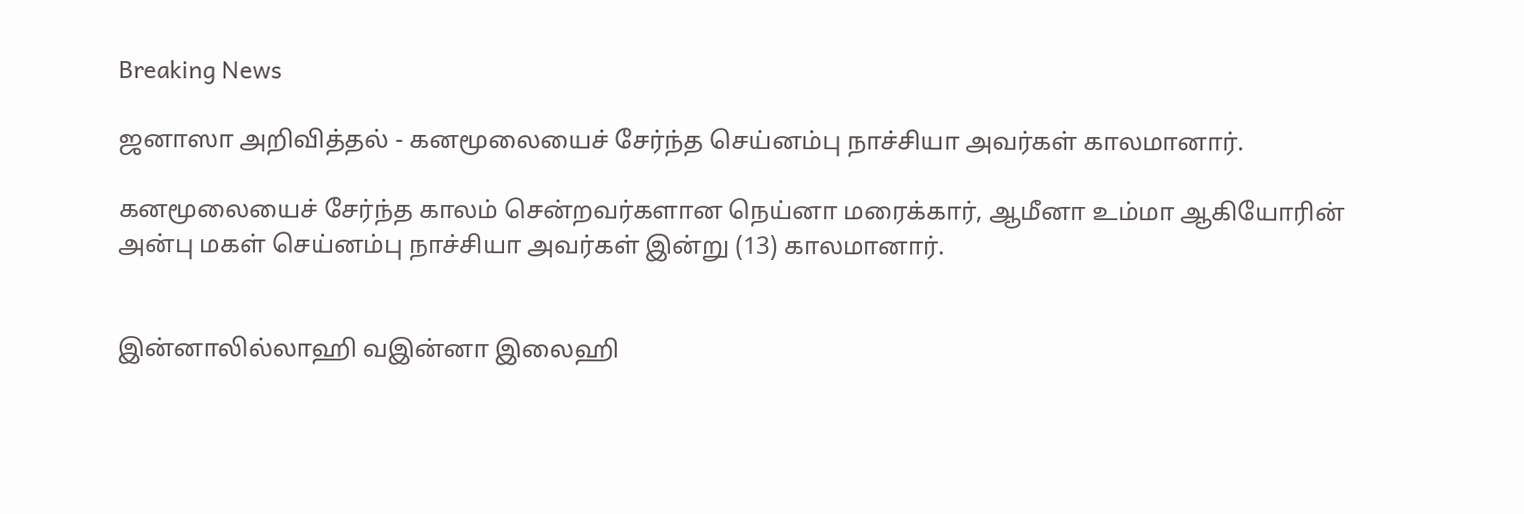Breaking News

ஜனாஸா அறிவித்தல் - கனமூலையைச் சேர்ந்த செய்னம்பு நாச்சியா அவர்கள் காலமானார்.

கனமூலையைச் சேர்ந்த காலம் சென்றவர்களான நெய்னா மரைக்கார், ஆமீனா உம்மா ஆகியோரின் அன்பு மகள் செய்னம்பு நாச்சியா அவர்கள் இன்று (13) காலமானார்.


இன்னாலில்லாஹி வஇன்னா இலைஹி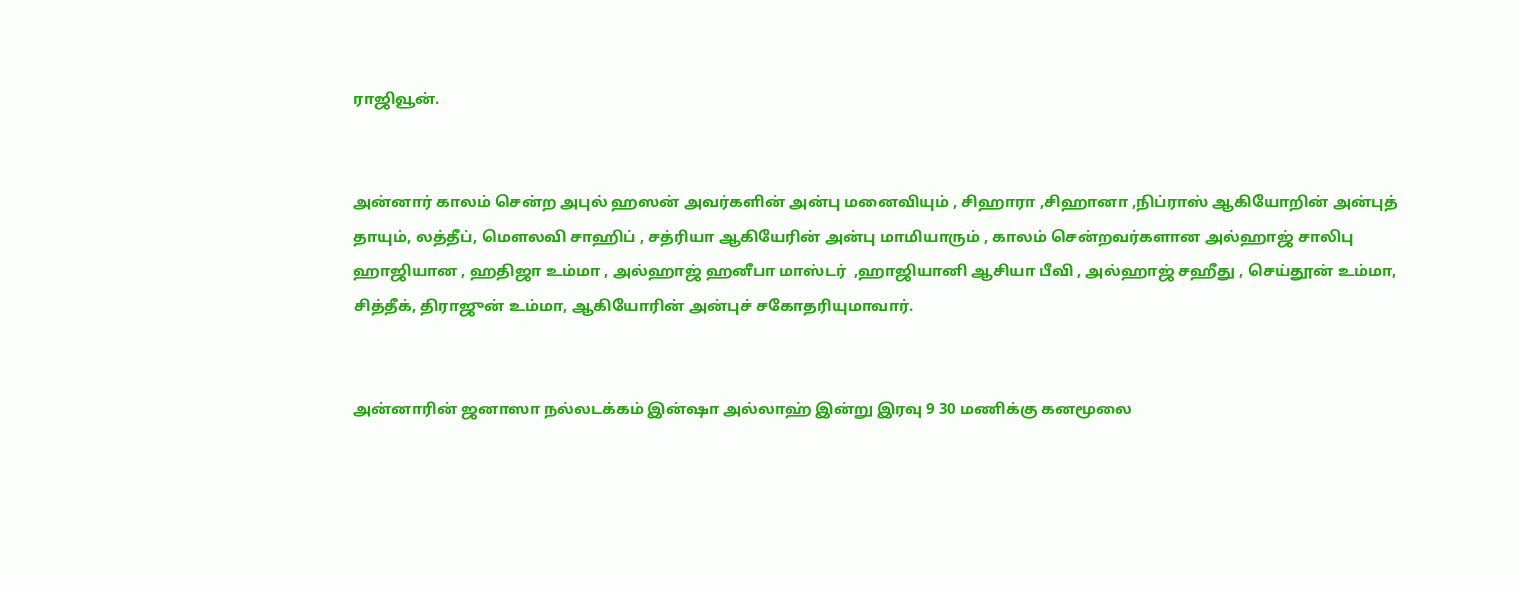ராஜிவூன்.


அன்னார் காலம் சென்ற அபுல் ஹஸன் அவர்களின் அன்பு மனைவியும் , சிஹாரா ,சிஹானா ,நிப்ராஸ் ஆகியோறின் அன்புத் தாயும், லத்தீப், மௌலவி சாஹிப் , சத்ரியா ஆகியேரின் அன்பு மாமியாரும் , காலம் சென்றவர்களான அல்ஹாஜ் சாலிபு ஹாஜியான , ஹதிஜா உம்மா , அல்ஹாஜ் ஹனீபா மாஸ்டர்  ,ஹாஜியானி ஆசியா பீவி , அல்ஹாஜ் சஹீது , செய்தூன் உம்மா, சித்தீக், திராஜுன் உம்மா, ஆகியோரின் அன்புச் சகோதரியுமாவார்.


அன்னாரின் ஜனாஸா நல்லடக்கம் இன்ஷா அல்லாஹ் இன்று இரவு 9 30 மணிக்கு கனமூலை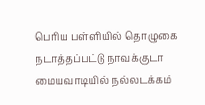பெரிய பள்ளியில் தொழுகை நடாத்தப்பட்டு நாவக்குடா மையவாடியில் நல்லடக்கம்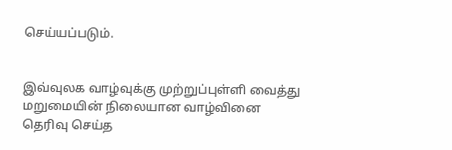செய்யப்படும்.


இவ்வுலக வாழ்வுக்கு முற்றுப்புள்ளி வைத்து மறுமையின் நிலையான வாழ்வினை தெரிவு செய்த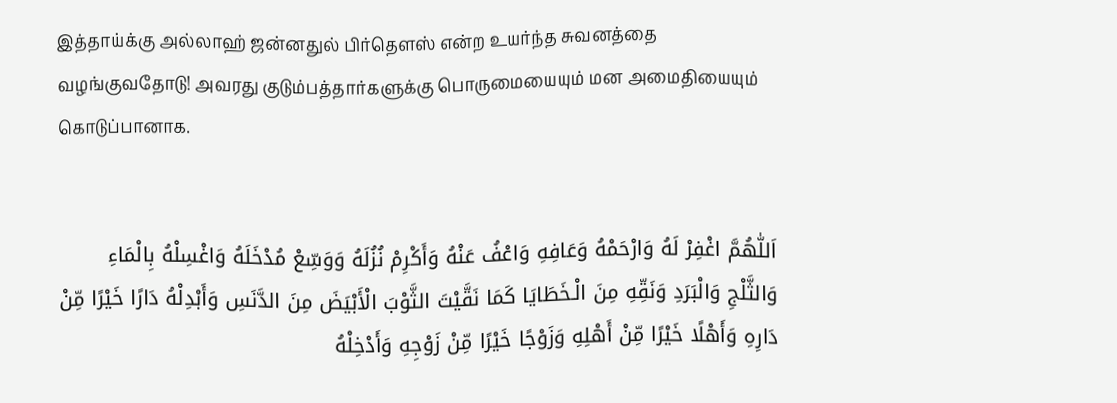இத்தாய்க்கு அல்லாஹ் ஜன்னதுல் பிர்தௌஸ் என்ற உயர்ந்த சுவனத்தை வழங்குவதோடு! அவரது குடும்பத்தார்களுக்கு பொருமையையும் மன அமைதியையும் கொடுப்பானாக.


اَللّٰهُمَّ اغْفِرْ لَهُ وَارْحَمْهُ وَعَافِهِ وَاعْفُ عَنْهُ وَأَكْرِمْ نُزُلَهُ وَوَسِّعْ مُدْخَلَهُ وَاغْسِلْهُ بِالْمَاءِ وَالثَّلْجِ وَالْبَرَدِ وَنَقِّهِ مِنَ الْـخَطَايَا كَمَا نَقَّيْتَ الثَّوْبَ الْأَبْيَضَ مِنَ الدَّنَسِ وَأَبْدِلْهُ دَارًا خَيْرًا مِّنْ دَارِهِ وَأَهْلًا خَيْرًا مِّنْ أَهْلِهِ وَزَوْجًا خَيْرًا مِّنْ زَوْجِهِ وَأَدْخِلْهُ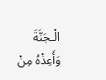الْـجَنَّةَ وَأَعِذْهُ مِنْ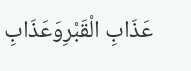عَذَابِ الْقَبْرِوَعَذَابِ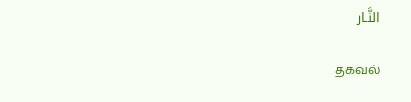النَّـار

தகவல்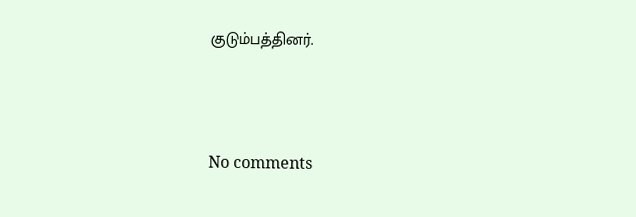குடும்பத்தினர்.




No comments